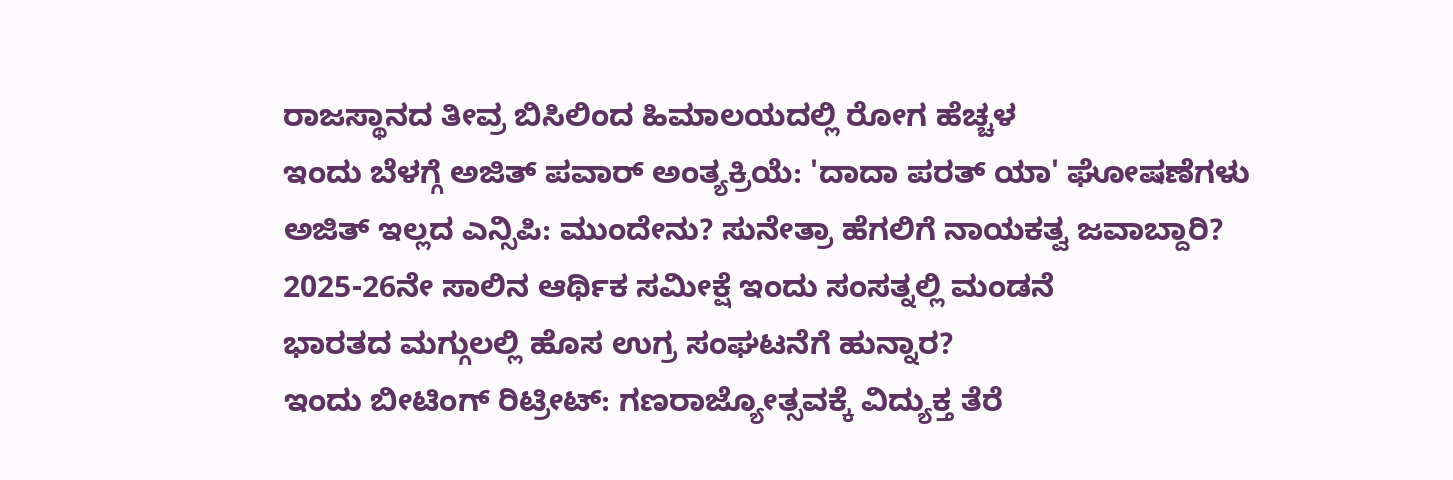ರಾಜಸ್ಥಾನದ ತೀವ್ರ ಬಿಸಿಲಿಂದ ಹಿಮಾಲಯದಲ್ಲಿ ರೋಗ ಹೆಚ್ಚಳ
ಇಂದು ಬೆಳಗ್ಗೆ ಅಜಿತ್ ಪವಾರ್ ಅಂತ್ಯಕ್ರಿಯೆ: 'ದಾದಾ ಪರತ್ ಯಾ' ಘೋಷಣೆಗಳು
ಅಜಿತ್ ಇಲ್ಲದ ಎನ್ಸಿಪಿ: ಮುಂದೇನು? ಸುನೇತ್ರಾ ಹೆಗಲಿಗೆ ನಾಯಕತ್ವ ಜವಾಬ್ದಾರಿ?
2025-26ನೇ ಸಾಲಿನ ಆರ್ಥಿಕ ಸಮೀಕ್ಷೆ ಇಂದು ಸಂಸತ್ನಲ್ಲಿ ಮಂಡನೆ
ಭಾರತದ ಮಗ್ಗುಲಲ್ಲಿ ಹೊಸ ಉಗ್ರ ಸಂಘಟನೆಗೆ ಹುನ್ನಾರ?
ಇಂದು ಬೀಟಿಂಗ್ ರಿಟ್ರೀಟ್: ಗಣರಾಜ್ಯೋತ್ಸವಕ್ಕೆ ವಿದ್ಯುಕ್ತ ತೆರೆ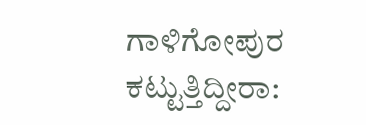ಗಾಳಿಗೋಪುರ ಕಟ್ಟುತ್ತಿದ್ದೀರಾ: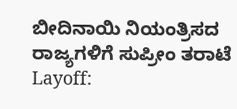ಬೀದಿನಾಯಿ ನಿಯಂತ್ರಿಸದ ರಾಜ್ಯಗಳಿಗೆ ಸುಪ್ರೀಂ ತರಾಟೆ
Layoff: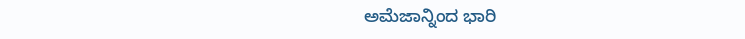ಅಮೆಜಾನ್ನಿಂದ ಭಾರಿ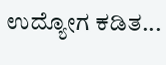ಉದ್ಯೋಗ ಕಡಿತ...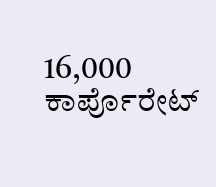16,000 ಕಾರ್ಪೊರೇಟ್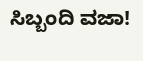ಸಿಬ್ಬಂದಿ ವಜಾ!